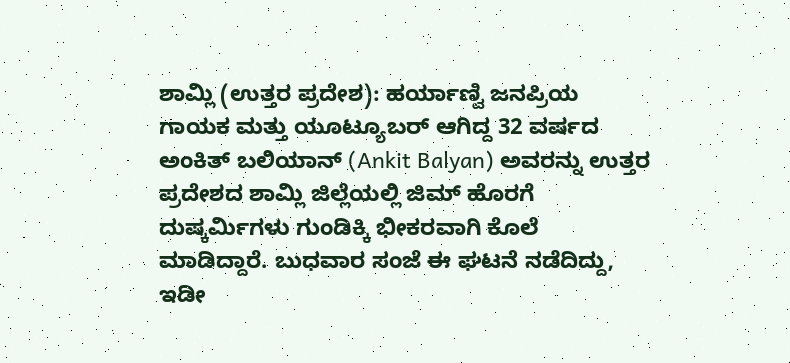ಶಾಮ್ಲಿ (ಉತ್ತರ ಪ್ರದೇಶ): ಹರ್ಯಾಣ್ವಿ ಜನಪ್ರಿಯ ಗಾಯಕ ಮತ್ತು ಯೂಟ್ಯೂಬರ್ ಆಗಿದ್ದ 32 ವರ್ಷದ ಅಂಕಿತ್ ಬಲಿಯಾನ್ (Ankit Balyan) ಅವರನ್ನು ಉತ್ತರ ಪ್ರದೇಶದ ಶಾಮ್ಲಿ ಜಿಲ್ಲೆಯಲ್ಲಿ ಜಿಮ್ ಹೊರಗೆ ದುಷ್ಕರ್ಮಿಗಳು ಗುಂಡಿಕ್ಕಿ ಭೀಕರವಾಗಿ ಕೊಲೆ ಮಾಡಿದ್ದಾರೆ. ಬುಧವಾರ ಸಂಜೆ ಈ ಘಟನೆ ನಡೆದಿದ್ದು, ಇಡೀ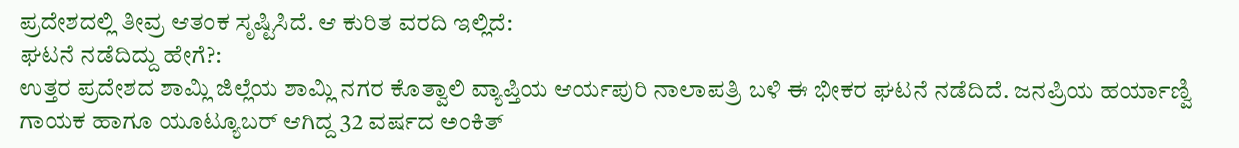ಪ್ರದೇಶದಲ್ಲಿ ತೀವ್ರ ಆತಂಕ ಸೃಷ್ಟಿಸಿದೆ. ಆ ಕುರಿತ ವರದಿ ಇಲ್ಲಿದೆ:
ಘಟನೆ ನಡೆದಿದ್ದು ಹೇಗೆ?:
ಉತ್ತರ ಪ್ರದೇಶದ ಶಾಮ್ಲಿ ಜಿಲ್ಲೆಯ ಶಾಮ್ಲಿ ನಗರ ಕೊತ್ವಾಲಿ ವ್ಯಾಪ್ತಿಯ ಆರ್ಯಪುರಿ ನಾಲಾಪತ್ರಿ ಬಳಿ ಈ ಭೀಕರ ಘಟನೆ ನಡೆದಿದೆ. ಜನಪ್ರಿಯ ಹರ್ಯಾಣ್ವಿ ಗಾಯಕ ಹಾಗೂ ಯೂಟ್ಯೂಬರ್ ಆಗಿದ್ದ 32 ವರ್ಷದ ಅಂಕಿತ್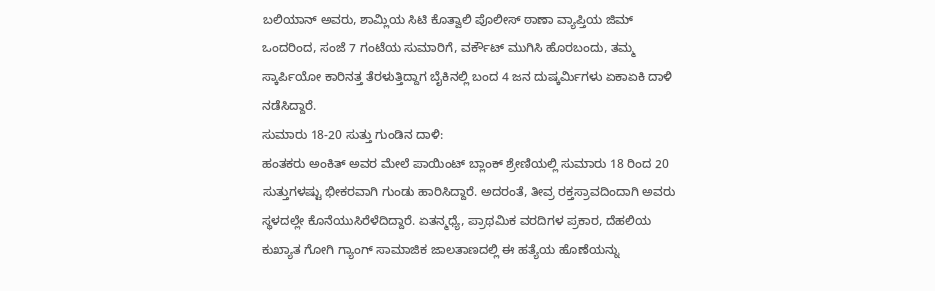ಬಲಿಯಾನ್ ಅವರು, ಶಾಮ್ಲಿಯ ಸಿಟಿ ಕೊತ್ವಾಲಿ ಪೊಲೀಸ್ ಠಾಣಾ ವ್ಯಾಪ್ತಿಯ ಜಿಮ್ ಒಂದರಿಂದ, ಸಂಜೆ 7 ಗಂಟೆಯ ಸುಮಾರಿಗೆ, ವರ್ಕೌಟ್ ಮುಗಿಸಿ ಹೊರಬಂದು, ತಮ್ಮ ಸ್ಕಾರ್ಪಿಯೋ ಕಾರಿನತ್ತ ತೆರಳುತ್ತಿದ್ದಾಗ ಬೈಕಿನಲ್ಲಿ ಬಂದ 4 ಜನ ದುಷ್ಕರ್ಮಿಗಳು ಏಕಾಏಕಿ ದಾಳಿ ನಡೆಸಿದ್ದಾರೆ.
ಸುಮಾರು 18-20 ಸುತ್ತು ಗುಂಡಿನ ದಾಳಿ:
ಹಂತಕರು ಅಂಕಿತ್ ಅವರ ಮೇಲೆ ಪಾಯಿಂಟ್ ಬ್ಲಾಂಕ್ ಶ್ರೇಣಿಯಲ್ಲಿ ಸುಮಾರು 18 ರಿಂದ 20 ಸುತ್ತುಗಳಷ್ಟು ಭೀಕರವಾಗಿ ಗುಂಡು ಹಾರಿಸಿದ್ದಾರೆ. ಅದರಂತೆ, ತೀವ್ರ ರಕ್ತಸ್ರಾವದಿಂದಾಗಿ ಅವರು ಸ್ಥಳದಲ್ಲೇ ಕೊನೆಯುಸಿರೆಳೆದಿದ್ದಾರೆ. ಏತನ್ಮಧ್ಯೆ, ಪ್ರಾಥಮಿಕ ವರದಿಗಳ ಪ್ರಕಾರ, ದೆಹಲಿಯ ಕುಖ್ಯಾತ ಗೋಗಿ ಗ್ಯಾಂಗ್ ಸಾಮಾಜಿಕ ಜಾಲತಾಣದಲ್ಲಿ ಈ ಹತ್ಯೆಯ ಹೊಣೆಯನ್ನು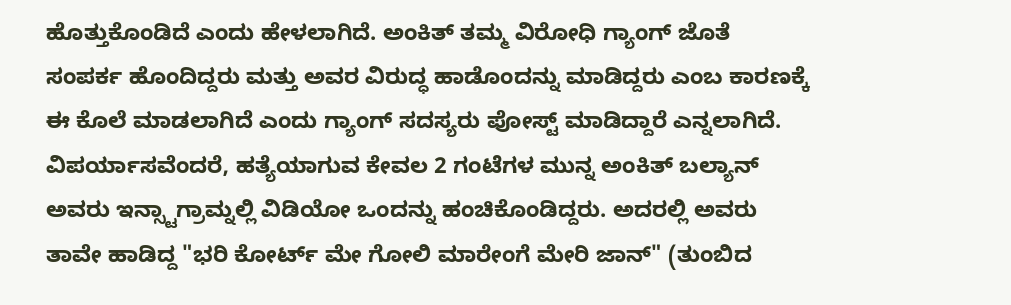ಹೊತ್ತುಕೊಂಡಿದೆ ಎಂದು ಹೇಳಲಾಗಿದೆ. ಅಂಕಿತ್ ತಮ್ಮ ವಿರೋಧಿ ಗ್ಯಾಂಗ್ ಜೊತೆ ಸಂಪರ್ಕ ಹೊಂದಿದ್ದರು ಮತ್ತು ಅವರ ವಿರುದ್ಧ ಹಾಡೊಂದನ್ನು ಮಾಡಿದ್ದರು ಎಂಬ ಕಾರಣಕ್ಕೆ ಈ ಕೊಲೆ ಮಾಡಲಾಗಿದೆ ಎಂದು ಗ್ಯಾಂಗ್ ಸದಸ್ಯರು ಪೋಸ್ಟ್ ಮಾಡಿದ್ದಾರೆ ಎನ್ನಲಾಗಿದೆ. ವಿಪರ್ಯಾಸವೆಂದರೆ, ಹತ್ಯೆಯಾಗುವ ಕೇವಲ 2 ಗಂಟೆಗಳ ಮುನ್ನ ಅಂಕಿತ್ ಬಲ್ಯಾನ್ ಅವರು ಇನ್ಸ್ಟಾಗ್ರಾಮ್ನಲ್ಲಿ ವಿಡಿಯೋ ಒಂದನ್ನು ಹಂಚಿಕೊಂಡಿದ್ದರು. ಅದರಲ್ಲಿ ಅವರು ತಾವೇ ಹಾಡಿದ್ದ "ಭರಿ ಕೋರ್ಟ್ ಮೇ ಗೋಲಿ ಮಾರೇಂಗೆ ಮೇರಿ ಜಾನ್" (ತುಂಬಿದ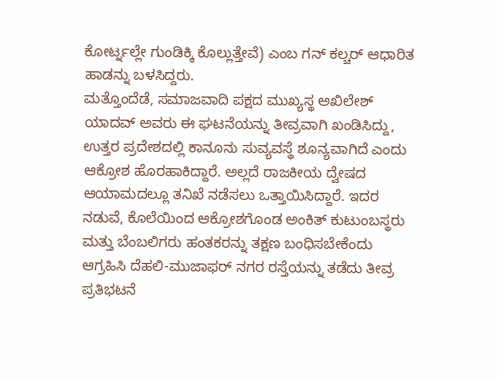ಕೋರ್ಟ್ನಲ್ಲೇ ಗುಂಡಿಕ್ಕಿ ಕೊಲ್ಲುತ್ತೇವೆ) ಎಂಬ ಗನ್ ಕಲ್ಚರ್ ಆಧಾರಿತ ಹಾಡನ್ನು ಬಳಸಿದ್ದರು.
ಮತ್ತೊಂದೆಡೆ, ಸಮಾಜವಾದಿ ಪಕ್ಷದ ಮುಖ್ಯಸ್ಥ ಅಖಿಲೇಶ್ ಯಾದವ್ ಅವರು ಈ ಘಟನೆಯನ್ನು ತೀವ್ರವಾಗಿ ಖಂಡಿಸಿದ್ದು, ಉತ್ತರ ಪ್ರದೇಶದಲ್ಲಿ ಕಾನೂನು ಸುವ್ಯವಸ್ಥೆ ಶೂನ್ಯವಾಗಿದೆ ಎಂದು ಆಕ್ರೋಶ ಹೊರಹಾಕಿದ್ದಾರೆ. ಅಲ್ಲದೆ ರಾಜಕೀಯ ದ್ವೇಷದ ಆಯಾಮದಲ್ಲೂ ತನಿಖೆ ನಡೆಸಲು ಒತ್ತಾಯಿಸಿದ್ದಾರೆ. ಇದರ ನಡುವೆ, ಕೊಲೆಯಿಂದ ಆಕ್ರೋಶಗೊಂಡ ಅಂಕಿತ್ ಕುಟುಂಬಸ್ಥರು ಮತ್ತು ಬೆಂಬಲಿಗರು ಹಂತಕರನ್ನು ತಕ್ಷಣ ಬಂಧಿಸಬೇಕೆಂದು ಆಗ್ರಹಿಸಿ ದೆಹಲಿ-ಮುಜಾಫರ್ ನಗರ ರಸ್ತೆಯನ್ನು ತಡೆದು ತೀವ್ರ ಪ್ರತಿಭಟನೆ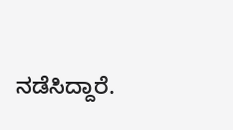ನಡೆಸಿದ್ದಾರೆ.